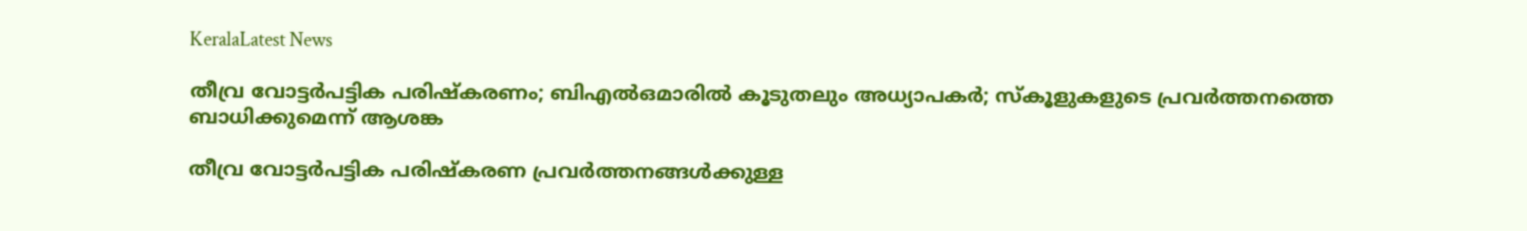KeralaLatest News

തീവ്ര വോട്ടര്‍പട്ടിക പരിഷ്‌കരണം; ബിഎല്‍ഒമാരില്‍ കൂടുതലും അധ്യാപകര്‍; സ്‌കൂളുകളുടെ പ്രവര്‍ത്തനത്തെ ബാധിക്കുമെന്ന് ആശങ്ക

തീവ്ര വോട്ടര്‍പട്ടിക പരിഷ്‌കരണ പ്രവര്‍ത്തനങ്ങള്‍ക്കുള്ള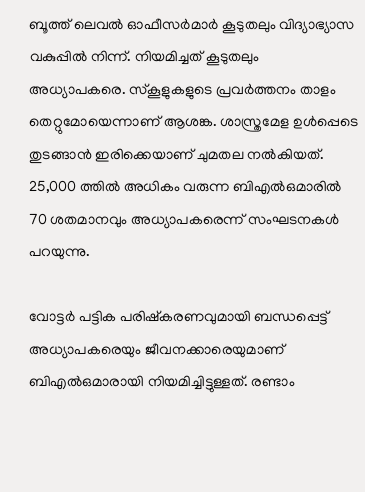ബൂത്ത് ലെവല്‍ ഓഫീസര്‍മാര്‍ കൂടുതലും വിദ്യാഭ്യാസ വകുപ്പില്‍ നിന്ന്. നിയമിച്ചത് കൂടുതലും അധ്യാപകരെ. സ്‌കൂളുകളുടെ പ്രവര്‍ത്തനം താളം തെറ്റുമോയെന്നാണ് ആശങ്ക. ശാസ്ത്രമേള ഉള്‍പ്പെടെ തുടങ്ങാന്‍ ഇരിക്കെയാണ് ചുമതല നല്‍കിയത്. 25,000 ത്തില്‍ അധികം വരുന്ന ബിഎല്‍ഒമാരില്‍ 70 ശതമാനവും അധ്യാപകരെന്ന് സംഘടനകള്‍ പറയുന്നു.

വോട്ടര്‍ പട്ടിക പരിഷ്‌കരണവുമായി ബന്ധപ്പെട്ട് അധ്യാപകരെയും ജീവനക്കാരെയുമാണ് ബിഎല്‍ഒമാരായി നിയമിച്ചിട്ടുള്ളത്. രണ്ടാം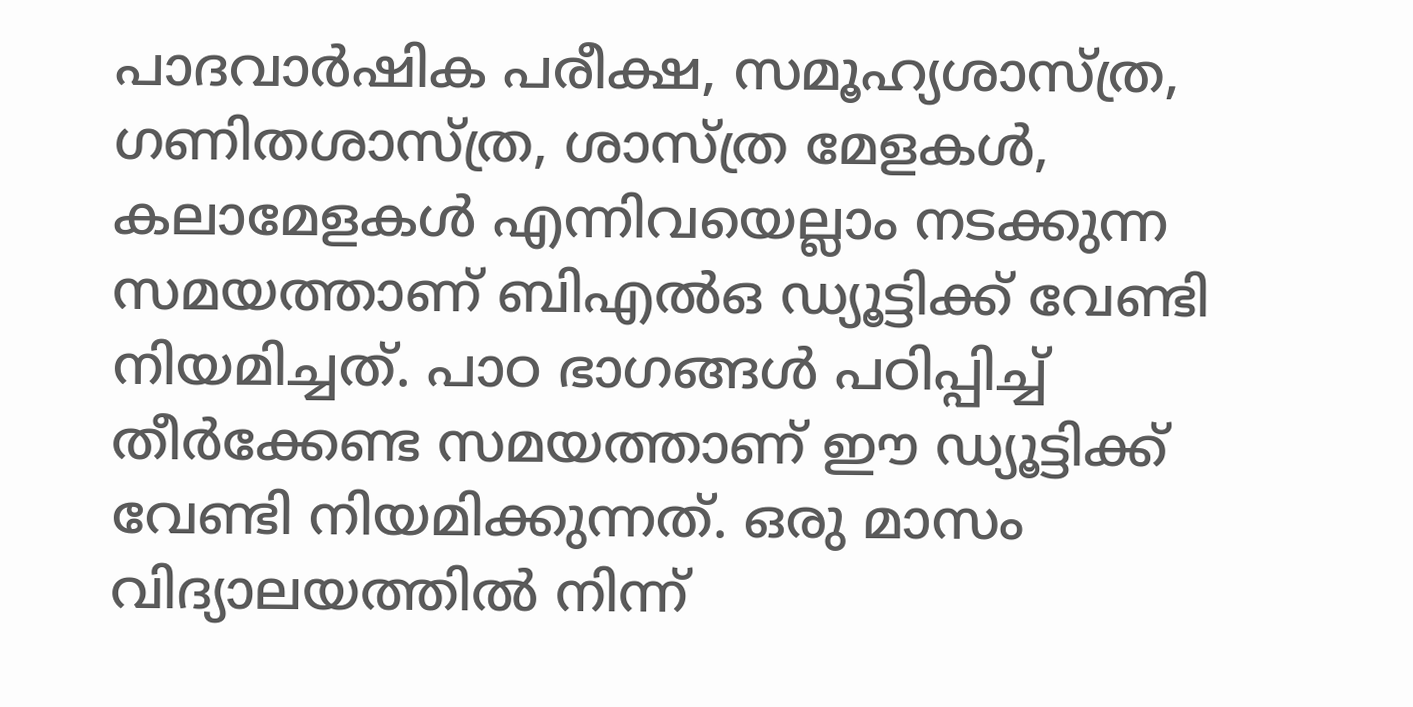പാദവാര്‍ഷിക പരീക്ഷ, സമൂഹ്യശാസ്ത്ര, ഗണിതശാസ്ത്ര, ശാസ്ത്ര മേളകള്‍, കലാമേളകള്‍ എന്നിവയെല്ലാം നടക്കുന്ന സമയത്താണ് ബിഎല്‍ഒ ഡ്യൂട്ടിക്ക് വേണ്ടി നിയമിച്ചത്. പാഠ ഭാഗങ്ങള്‍ പഠിപ്പിച്ച് തീര്‍ക്കേണ്ട സമയത്താണ് ഈ ഡ്യൂട്ടിക്ക് വേണ്ടി നിയമിക്കുന്നത്. ഒരു മാസം വിദ്യാലയത്തില്‍ നിന്ന്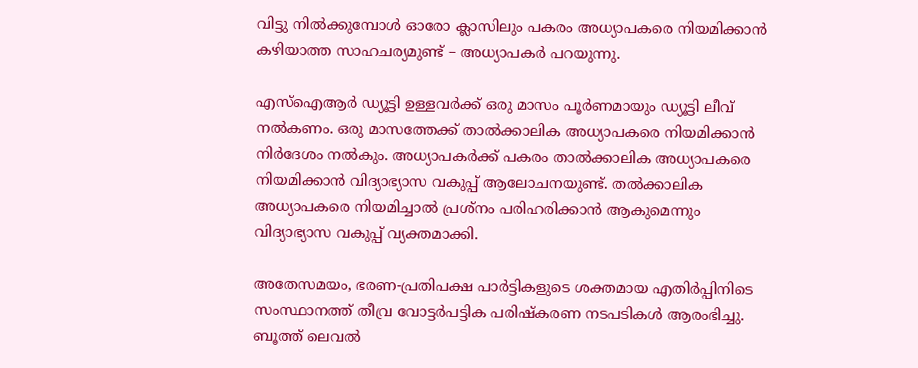വിട്ടു നില്‍ക്കുമ്പോള്‍ ഓരോ ക്ലാസിലും പകരം അധ്യാപകരെ നിയമിക്കാന്‍ കഴിയാത്ത സാഹചര്യമുണ്ട് – അധ്യാപകര്‍ പറയുന്നു.

എസ്‌ഐആര്‍ ഡ്യൂട്ടി ഉള്ളവര്‍ക്ക് ഒരു മാസം പൂര്‍ണമായും ഡ്യൂട്ടി ലീവ് നല്‍കണം. ഒരു മാസത്തേക്ക് താല്‍ക്കാലിക അധ്യാപകരെ നിയമിക്കാന്‍ നിര്‍ദേശം നല്‍കും. അധ്യാപകര്‍ക്ക് പകരം താല്‍ക്കാലിക അധ്യാപകരെ നിയമിക്കാന്‍ വിദ്യാഭ്യാസ വകുപ്പ് ആലോചനയുണ്ട്. തല്‍ക്കാലിക അധ്യാപകരെ നിയമിച്ചാല്‍ പ്രശ്‌നം പരിഹരിക്കാന്‍ ആകുമെന്നും വിദ്യാഭ്യാസ വകുപ്പ് വ്യക്തമാക്കി.

അതേസമയം, ഭരണ-പ്രതിപക്ഷ പാര്‍ട്ടികളുടെ ശക്തമായ എതിര്‍പ്പിനിടെ സംസ്ഥാനത്ത് തീവ്ര വോട്ടര്‍പട്ടിക പരിഷ്‌കരണ നടപടികള്‍ ആരംഭിച്ചു. ബൂത്ത് ലെവല്‍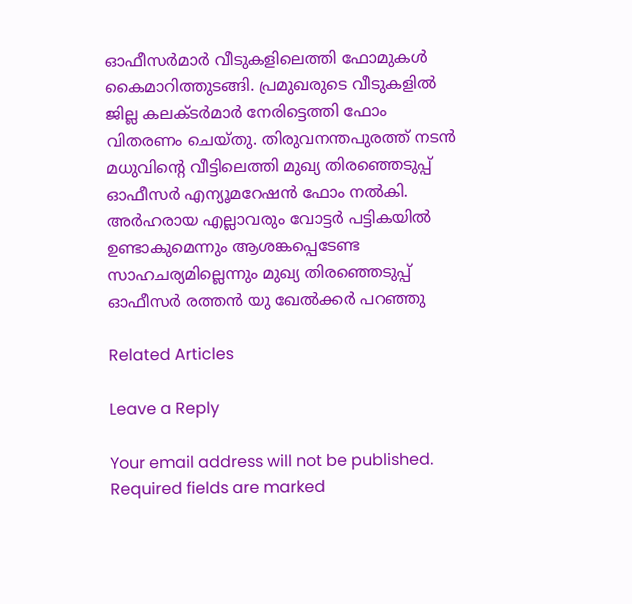ഓഫീസര്‍മാര്‍ വീടുകളിലെത്തി ഫോമുകള്‍ കൈമാറിത്തുടങ്ങി. പ്രമുഖരുടെ വീടുകളില്‍ ജില്ല കലക്ടര്‍മാര്‍ നേരിട്ടെത്തി ഫോം വിതരണം ചെയ്തു. തിരുവനന്തപുരത്ത് നടന്‍ മധുവിന്റെ വീട്ടിലെത്തി മുഖ്യ തിരഞ്ഞെടുപ്പ് ഓഫീസര്‍ എന്യൂമറേഷന്‍ ഫോം നല്‍കി. അര്‍ഹരായ എല്ലാവരും വോട്ടര്‍ പട്ടികയില്‍ ഉണ്ടാകുമെന്നും ആശങ്കപ്പെടേണ്ട സാഹചര്യമില്ലെന്നും മുഖ്യ തിരഞ്ഞെടുപ്പ് ഓഫീസര്‍ രത്തന്‍ യു ഖേല്‍ക്കര്‍ പറഞ്ഞു

Related Articles

Leave a Reply

Your email address will not be published. Required fields are marked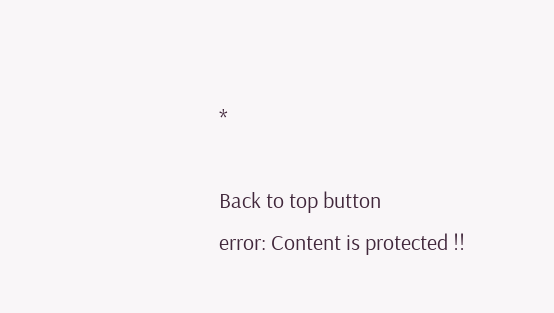*

Back to top button
error: Content is protected !!